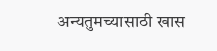अन्यतुमच्यासाठी खास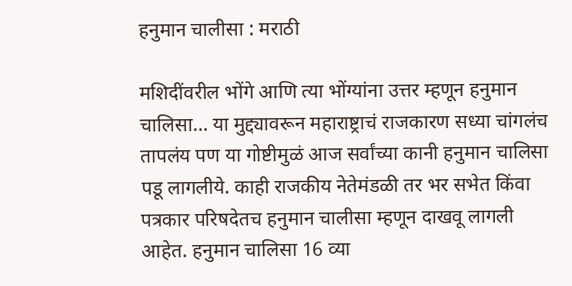हनुमान चालीसा : मराठी

मशिदींवरील भोंगे आणि त्या भोंग्यांना उत्तर म्हणून हनुमान चालिसा… या मुद्द्यावरून महाराष्ट्राचं राजकारण सध्या चांगलंच तापलंय पण या गोष्टीमुळं आज सर्वांच्या कानी हनुमान चालिसा पडू लागलीये. काही राजकीय नेतेमंडळी तर भर सभेत किंवा पत्रकार परिषदेतच हनुमान चालीसा म्हणून दाखवू लागली आहेत. हनुमान चालिसा 16 व्या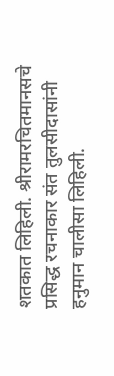शतकात लिहिली. श्रीरामरचितमानसचे प्रसिद्ध रचनाकार संत तुलसीदासांनी हनुमान चालीसा लिहिली.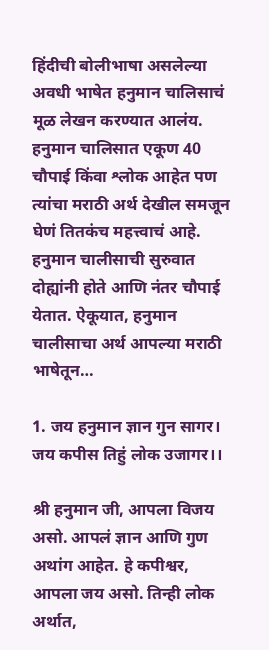हिंदीची बोलीभाषा असलेल्या अवधी भाषेत हनुमान चालिसाचं मूळ लेखन करण्यात आलंय. हनुमान चालिसात एकूण 40 चौपाई किंवा श्लोक आहेत पण त्यांचा मराठी अर्थ देखील समजून घेणं तितकंच महत्त्वाचं आहे. हनुमान चालीसाची सुरुवात दोह्यांनी होते आणि नंतर चौपाई येतात. ऐकूयात, हनुमान चालीसाचा अर्थ आपल्या मराठी भाषेतून…

1. जय हनुमान ज्ञान गुन सागर।
जय कपीस तिहुं लोक उजागर।।

श्री हनुमान जी, आपला विजय असो. आपलं ज्ञान आणि गुण अथांग आहेत. हे कपीश्वर, आपला जय असो. तिन्ही लोक अर्थात,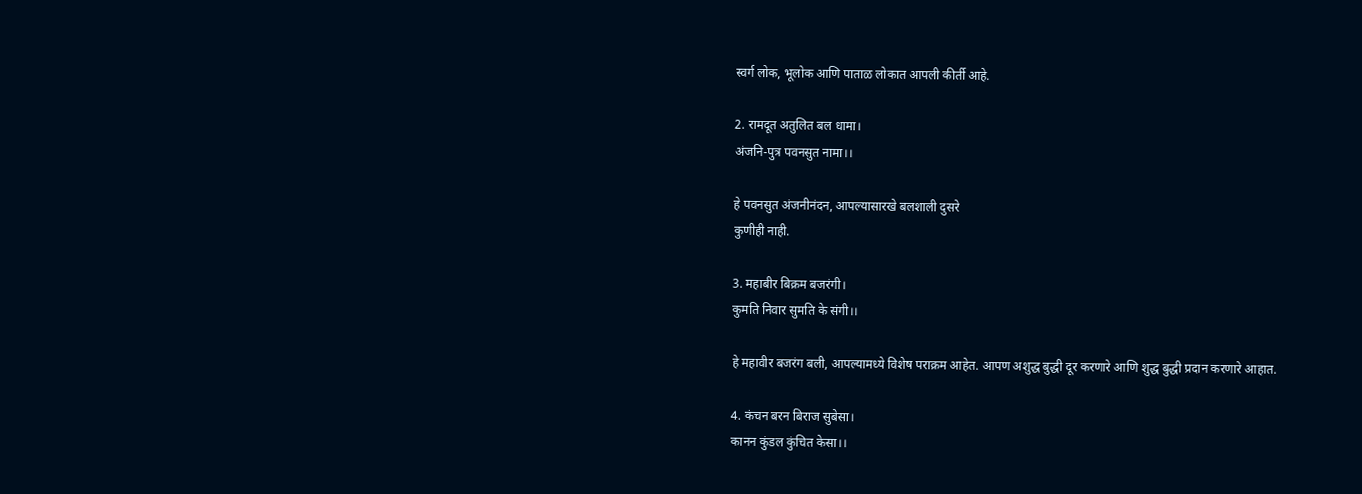स्वर्ग लोक, भूलोक आणि पाताळ लोकात आपली कीर्ती आहे.

2. रामदूत अतुलित बल धामा।
अंजनि-पुत्र पवनसुत नामा।।

हे पवनसुत अंजनीनंदन, आपल्यासारखे बलशाली दुसरे
कुणीही नाही.

3. महाबीर बिक्रम बजरंगी।
कुमति निवार सुमति के संगी।।

हे महावीर बजरंग बली, आपल्यामध्ये विशेष पराक्रम आहेत. आपण अशुद्ध बुद्धी दूर करणारे आणि शुद्ध बुद्धी प्रदान करणारे आहात.

4. कंचन बरन बिराज सुबेसा।
कानन कुंडल कुंचित केसा।।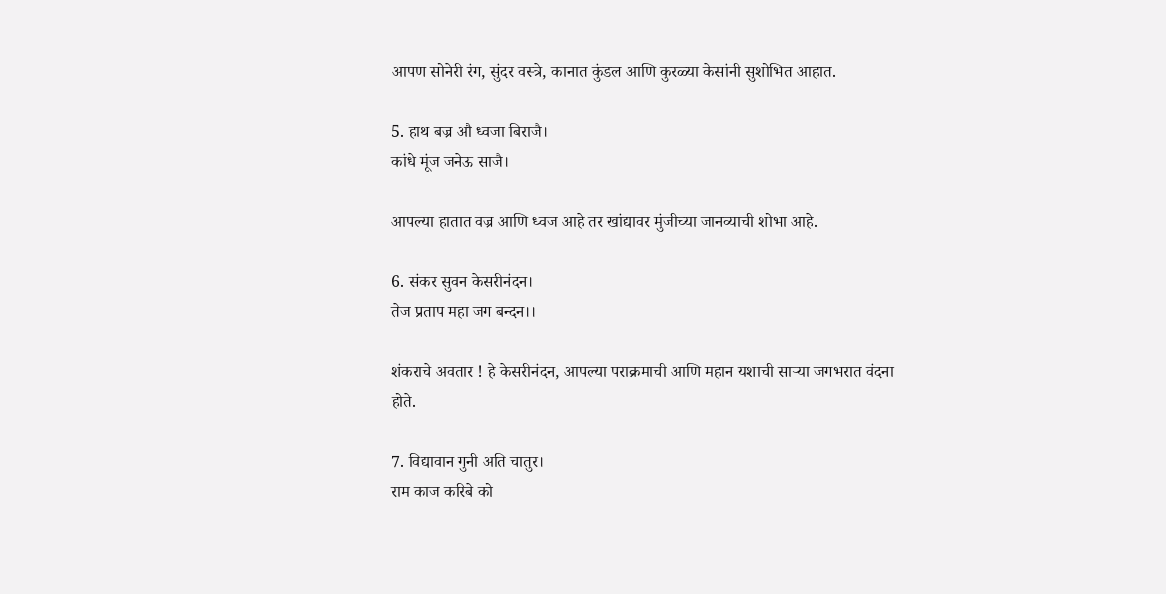आपण सोनेरी रंग, सुंदर वस्त्रे, कानात कुंडल आणि कुरळ्या केसांनी सुशोभित आहात.

5. हाथ बज्र औ ध्वजा बिराजै।
कांधे मूंज जनेऊ साजै।

आपल्या हातात वज्र आणि ध्वज आहे तर खांद्यावर मुंजीच्या जानव्याची शोभा आहे.

6. संकर सुवन केसरीनंदन।
तेज प्रताप महा जग बन्दन।।

शंकराचे अवतार ! हे केसरीनंदन, आपल्या पराक्रमाची आणि महान यशाची साऱ्या जगभरात वंदना होते.

7. विद्यावान गुनी अति चातुर।
राम काज करिबे को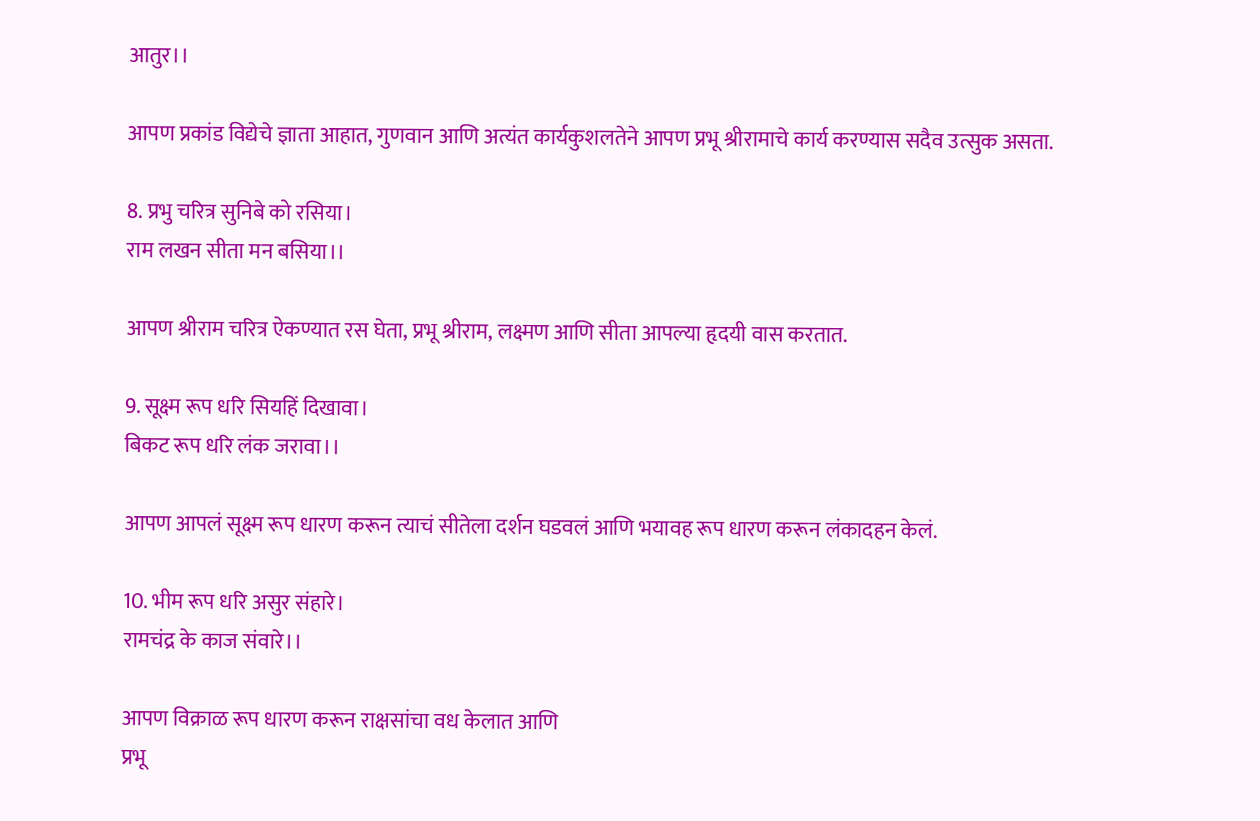आतुर।।

आपण प्रकांड विद्येचे ज्ञाता आहात, गुणवान आणि अत्यंत कार्यकुशलतेने आपण प्रभू श्रीरामाचे कार्य करण्यास सदैव उत्सुक असता.

8. प्रभु चरित्र सुनिबे को रसिया।
राम लखन सीता मन बसिया।।

आपण श्रीराम चरित्र ऐकण्यात रस घेता, प्रभू श्रीराम, लक्ष्मण आणि सीता आपल्या हृदयी वास करतात.

9. सूक्ष्म रूप धरि सियहिं दिखावा।
बिकट रूप धरि लंक जरावा।।

आपण आपलं सूक्ष्म रूप धारण करून त्याचं सीतेला दर्शन घडवलं आणि भयावह रूप धारण करून लंकादहन केलं.

10. भीम रूप धरि असुर संहारे।
रामचंद्र के काज संवारे।।

आपण विक्राळ रूप धारण करून राक्षसांचा वध केलात आणि
प्रभू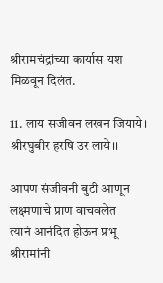श्रीरामचंद्रांच्या कार्यास यश मिळवून दिलंत.

11. लाय सजीवन लखन जियाये।
श्रीरघुबीर हरषि उर लाये।।

आपण संजीवनी बुटी आणून लक्ष्मणाचे प्राण वाचवलेत
त्यानं आनंदित होऊन प्रभू श्रीरामांनी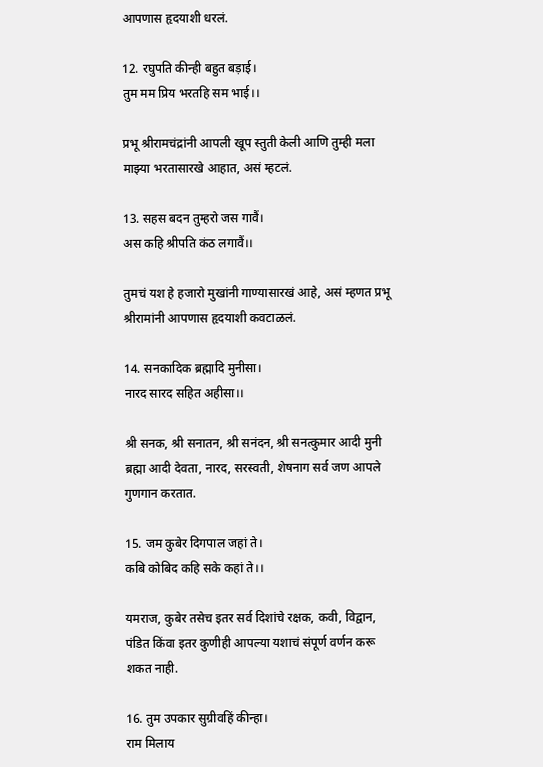आपणास हृदयाशी धरलं.

12. रघुपति कीन्ही बहुत बड़ाई।
तुम मम प्रिय भरतहि सम भाई।।

प्रभू श्रीरामचंद्रांनी आपली खूप स्तुती केली आणि तुम्ही मला माझ्या भरतासारखे आहात, असं म्हटलं.

13. सहस बदन तुम्हरो जस गावैं।
अस कहि श्रीपति कंठ लगावैं।।

तुमचं यश हे हजारो मुखांनी गाण्यासारखं आहे, असं म्हणत प्रभू श्रीरामांनी आपणास हृदयाशी कवटाळलं.

14. सनकादिक ब्रह्मादि मुनीसा।
नारद सारद सहित अहीसा।।

श्री सनक, श्री सनातन, श्री सनंदन, श्री सनत्कुमार आदी मुनी ब्रह्मा आदी देवता, नारद, सरस्वती, शेषनाग सर्व जण आपले गुणगान करतात.

15. जम कुबेर दिगपाल जहां ते।
कबि कोबिद कहि सके कहां ते।।

यमराज, कुबेर तसेच इतर सर्व दिशांचे रक्षक, कवी, विद्वान, पंडित किंवा इतर कुणीही आपल्या यशाचं संपूर्ण वर्णन करू शकत नाही.

16. तुम उपकार सुग्रीवहिं कीन्हा।
राम मिलाय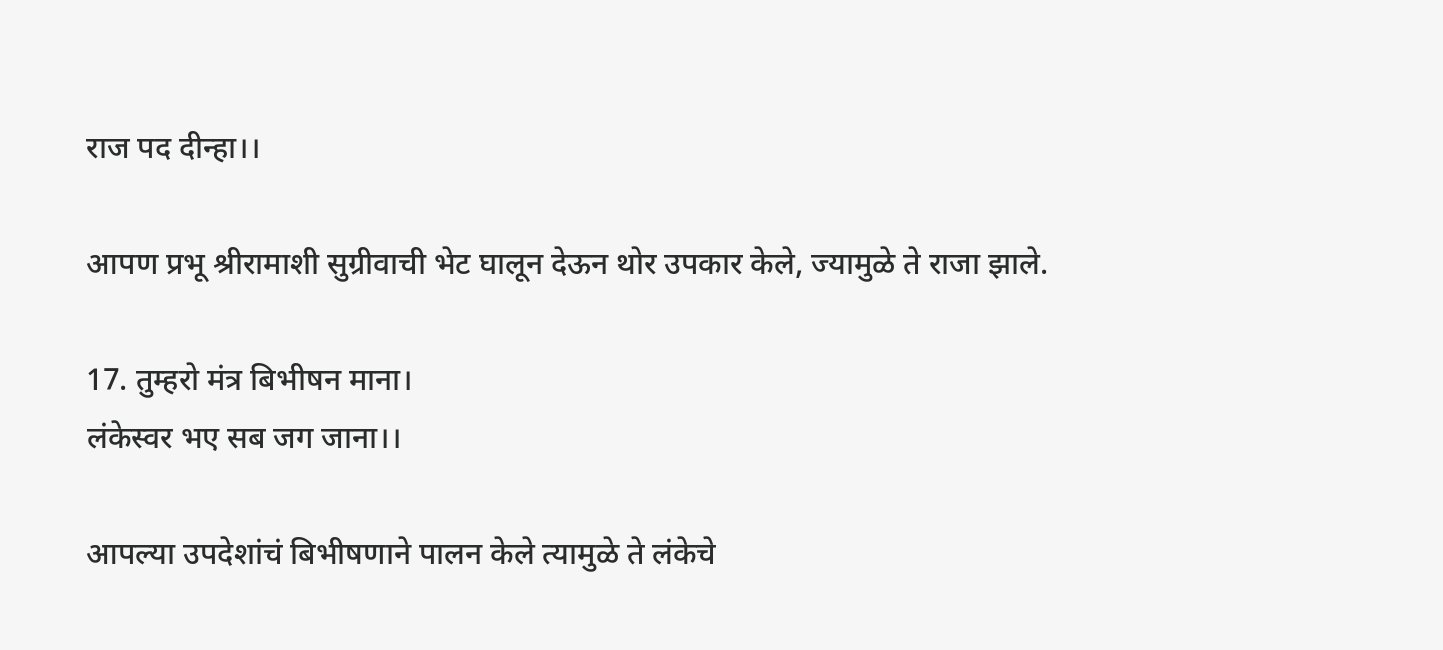राज पद दीन्हा।।

आपण प्रभू श्रीरामाशी सुग्रीवाची भेट घालून देऊन थोर उपकार केले, ज्यामुळे ते राजा झाले.

17. तुम्हरो मंत्र बिभीषन माना।
लंकेस्वर भए सब जग जाना।।

आपल्या उपदेशांचं बिभीषणाने पालन केले त्यामुळे ते लंकेचे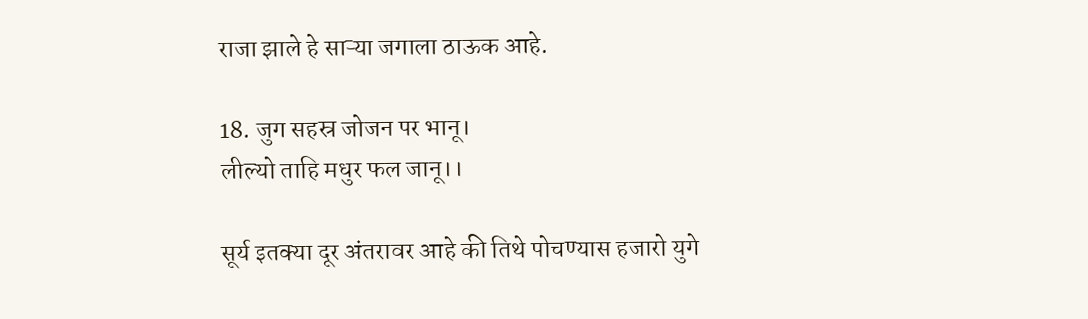राजा झाले हे साऱ्या जगाला ठाऊक आहे.

18. जुग सहस्र जोजन पर भानू।
लील्यो ताहि मधुर फल जानू।।

सूर्य इतक्या दूर अंतरावर आहे की तिथे पोचण्यास हजारो युगे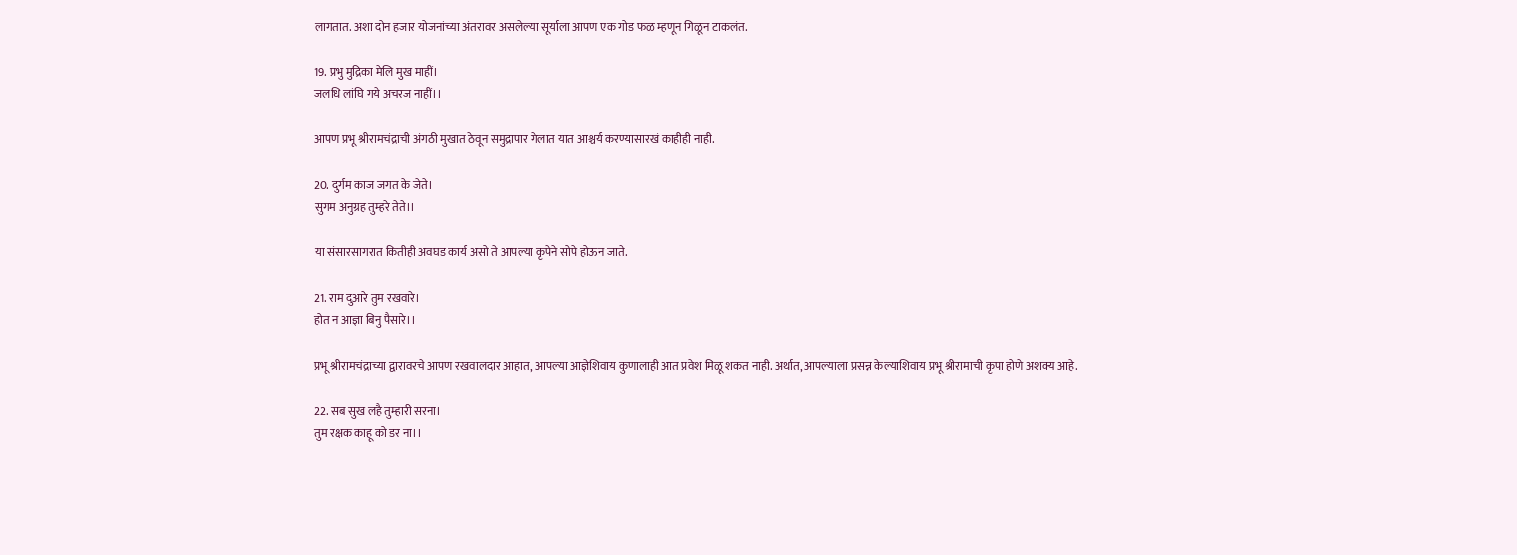लागतात. अशा दोन हजार योजनांच्या अंतरावर असलेल्या सूर्याला आपण एक गोड फळ म्हणून गिळून टाकलंत.

19. प्रभु मुद्रिका मेलि मुख माहीं।
जलधि लांघि गये अचरज नाहीं।।

आपण प्रभू श्रीरामचंद्राची अंगठी मुखात ठेवून समुद्रापार गेलात यात आश्चर्य करण्यासारखं काहीही नाही.

20. दुर्गम काज जगत के जेते।
सुगम अनुग्रह तुम्हरे तेते।।

या संसारसागरात कितीही अवघड कार्य असो ते आपल्या कृपेने सोपे होऊन जाते.

21. राम दुआरे तुम रखवारे।
होत न आज्ञा बिनु पैसारे।।

प्रभू श्रीरामचंद्राच्या द्वारावरचे आपण रखवालदार आहात, आपल्या आज्ञेशिवाय कुणालाही आत प्रवेश मिळू शकत नाही. अर्थात, आपल्याला प्रसन्न केल्याशिवाय प्रभू श्रीरामाची कृपा होणे अशक्य आहे.

22. सब सुख लहै तुम्हारी सरना।
तुम रक्षक काहू को डर ना।।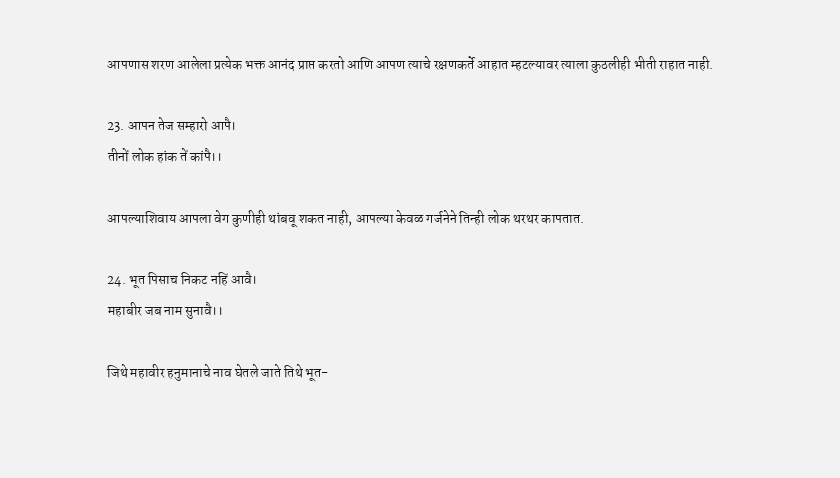आपणास शरण आलेला प्रत्येक भक्त आनंद प्राप्त करतो आणि आपण त्याचे रक्षणकर्ते आहात म्हटल्यावर त्याला कुठलीही भीती राहात नाही.

23. आपन तेज सम्हारो आपै।
तीनों लोक हांक तें कांपै।।

आपल्याशिवाय आपला वेग कुणीही थांबवू शकत नाही, आपल्या केवळ गर्जनेने तिन्ही लोक थरथर कापतात.

24. भूत पिसाच निकट नहिं आवै।
महाबीर जब नाम सुनावै।।

जिथे महावीर हनुमानाचे नाव घेतले जाते तिथे भूत-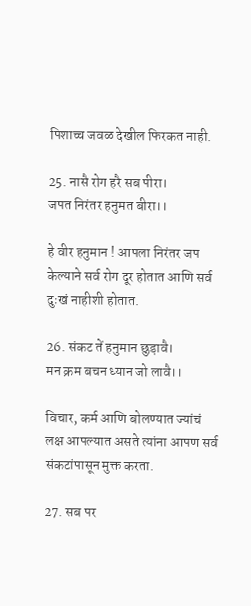पिशाच्च जवळ देखील फिरकत नाही.

25. नासै रोग हरै सब पीरा।
जपत निरंतर हनुमत बीरा।।

हे वीर हनुमान ! आपला निरंतर जप केल्याने सर्व रोग दूर होतात आणि सर्व दुःखं नाहीशी होतात.

26. संकट तें हनुमान छुड़ावै।
मन क्रम बचन ध्यान जो लावै।।

विचार, कर्म आणि बोलण्यात ज्यांचं लक्ष आपल्यात असते त्यांना आपण सर्व संकटांपासून मुक्त करता.

27. सब पर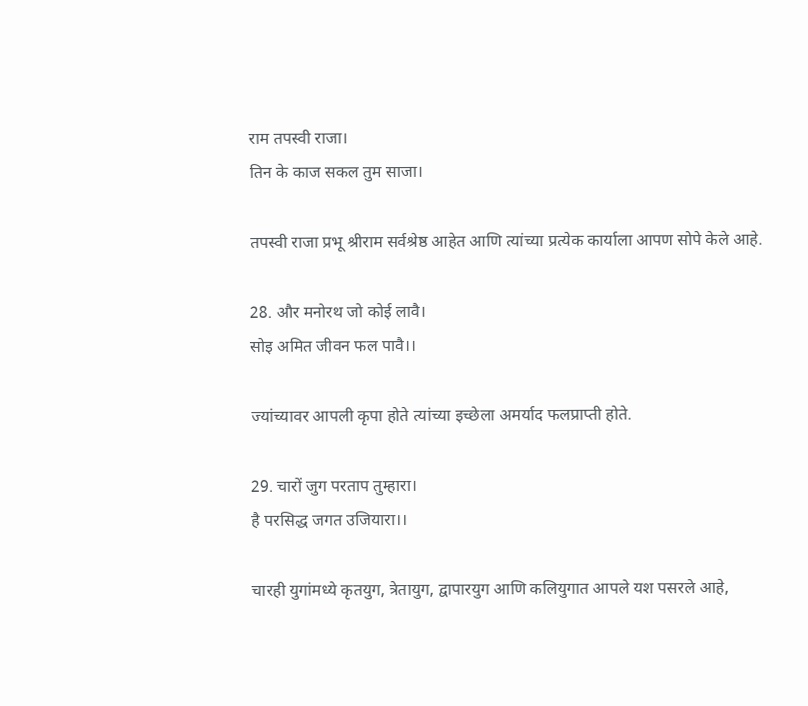राम तपस्वी राजा।
तिन के काज सकल तुम साजा।

तपस्वी राजा प्रभू श्रीराम सर्वश्रेष्ठ आहेत आणि त्यांच्या प्रत्येक कार्याला आपण सोपे केले आहे.

28. और मनोरथ जो कोई लावै।
सोइ अमित जीवन फल पावै।।

ज्यांच्यावर आपली कृपा होते त्यांच्या इच्छेला अमर्याद फलप्राप्ती होते.

29. चारों जुग परताप तुम्हारा।
है परसिद्ध जगत उजियारा।।

चारही युगांमध्ये कृतयुग, त्रेतायुग, द्वापारयुग आणि कलियुगात आपले यश पसरले आहे,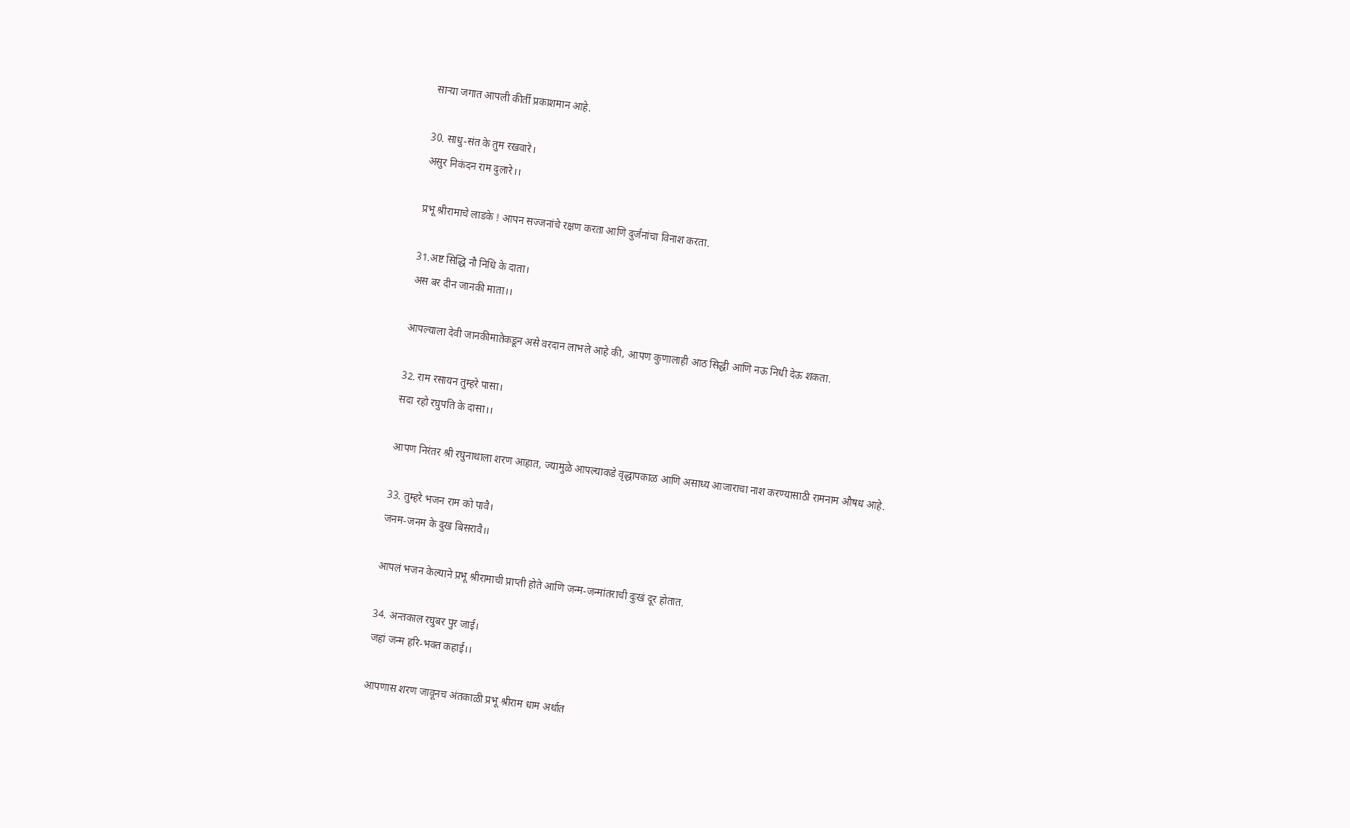साऱ्या जगात आपली कीर्ती प्रकाशमान आहे.

30. साधु-संत के तुम रखवारे।
असुर निकंदन राम दुलारे।।

प्रभू श्रीरामाचे लाडके ! आपन सज्जनांचे रक्षण करता आणि दुर्जनांचा विनाश करता.

31.अष्ट सिद्धि नौ निधि के दाता।
अस बर दीन जानकी माता।।

आपल्याला देवी जानकीमातेकडून असे वरदान लाभले आहे की, आपण कुणालाही आठ सिद्धी आणि नऊ निधी देऊ शकता.

32. राम रसायन तुम्हरे पासा।
सदा रहो रघुपति के दासा।।

आपण निरंतर श्री रघुनाथाला शरण आहात, ज्यामुळे आपल्याकडे वृद्धापकाळ आणि असाध्य आजाराचा नाश करण्यासाठी रामनाम औषध आहे.

33. तुम्हरे भजन राम को पावै।
जनम-जनम के दुख बिसरावै।।

आपलं भजन केल्याने प्रभू श्रीरामाची प्राप्ती होते आणि जन्म-जन्मांतराची दुःखं दूर होतात.

34. अन्तकाल रघुबर पुर जाई।
जहां जन्म हरि-भक्त कहाई।।

आपणास शरण जावूनच अंतकाळी प्रभू श्रीराम धाम अर्थात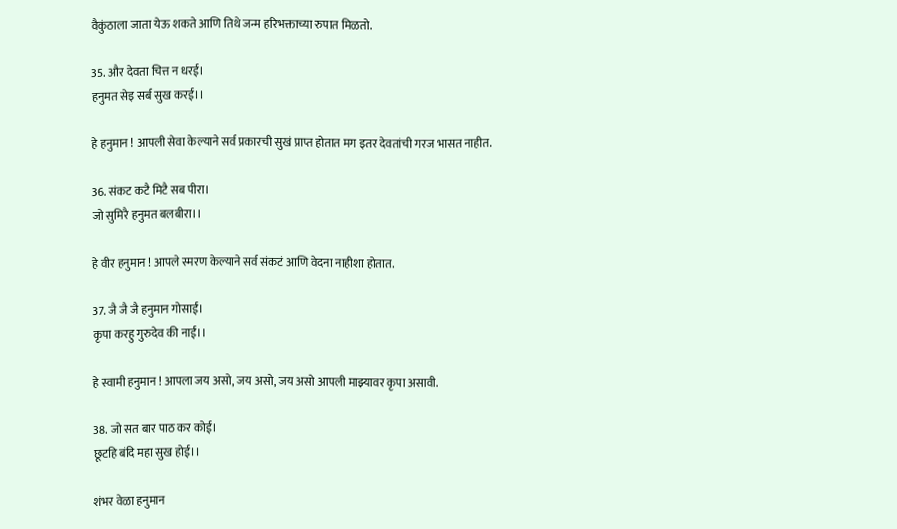वैकुंठाला जाता येऊ शकते आणि तिथे जन्म हरिभक्ताच्या रुपात मिळतो.

35. और देवता चित्त न धरई।
हनुमत सेइ सर्ब सुख करई।।

हे हनुमान ! आपली सेवा केल्याने सर्व प्रकारची सुखं प्राप्त होतात मग इतर देवतांची गरज भासत नाहीत.

36. संकट कटै मिटै सब पीरा।
जो सुमिरै हनुमत बलबीरा।।

हे वीर हनुमान ! आपले स्मरण केल्याने सर्व संकटं आणि वेदना नाहीशा होतात.

37. जै जै जै हनुमान गोसाईं।
कृपा करहु गुरुदेव की नाईं।।

हे स्वामी हनुमान ! आपला जय असो, जय असो, जय असो आपली माझ्यावर कृपा असावी.

38. जो सत बार पाठ कर कोई।
छूटहि बंदि महा सुख होई।।

शंभर वेळा हनुमान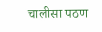चालीसा पठण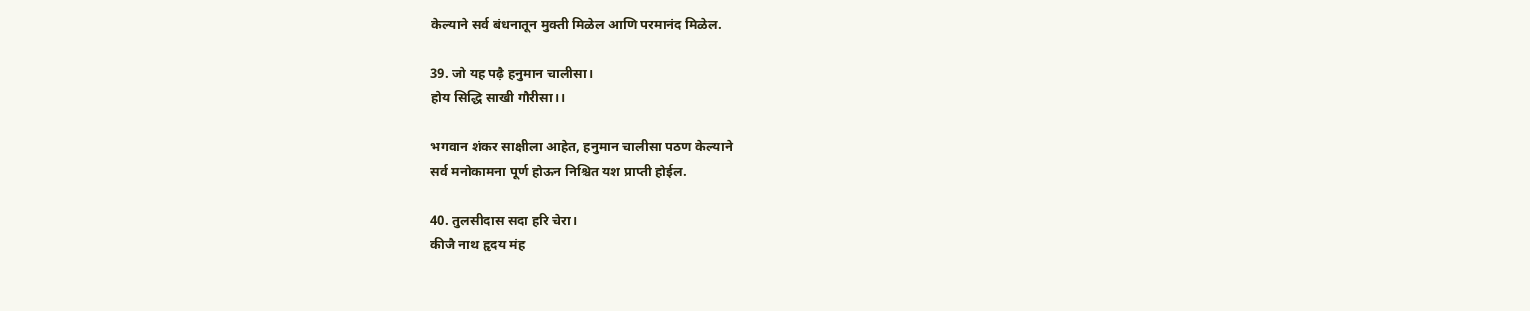केल्याने सर्व बंधनातून मुक्ती मिळेल आणि परमानंद मिळेल.

39. जो यह पढ़ै हनुमान चालीसा।
होय सिद्धि साखी गौरीसा।।

भगवान शंकर साक्षीला आहेत, हनुमान चालीसा पठण केल्याने
सर्व मनोकामना पूर्ण होऊन निश्चित यश प्राप्ती होईल.

40. तुलसीदास सदा हरि चेरा।
कीजै नाथ हृदय मंह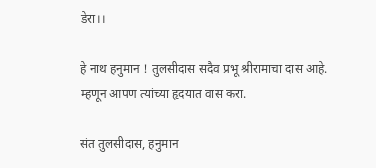डेरा।।

हे नाथ हनुमान ! तुलसीदास सदैव प्रभू श्रीरामाचा दास आहे. म्हणून आपण त्यांच्या हृदयात वास करा.

संत तुलसीदास, हनुमान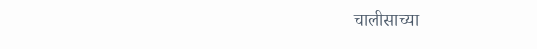चालीसाच्या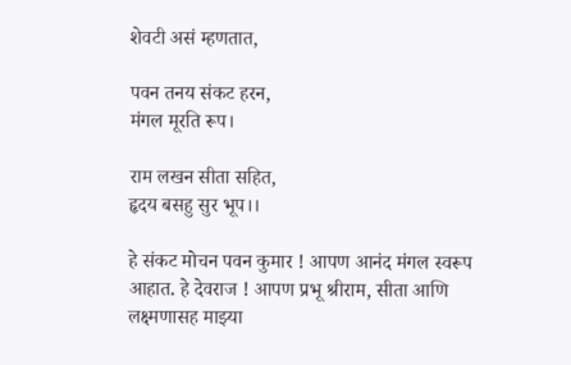शेवटी असं म्हणतात,

पवन तनय संकट हरन,
मंगल मूरति रूप।

राम लखन सीता सहित,
हृदय बसहु सुर भूप।।

हे संकट मोचन पवन कुमार ! आपण आनंद मंगल स्वरूप आहात. हे देवराज ! आपण प्रभू श्रीराम, सीता आणि लक्ष्मणासह माझ्या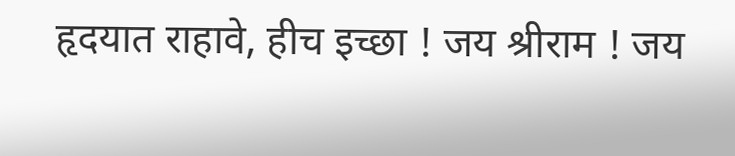हृदयात राहावे, हीच इच्छा ! जय श्रीराम ! जय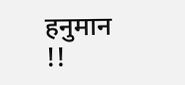हनुमान !!